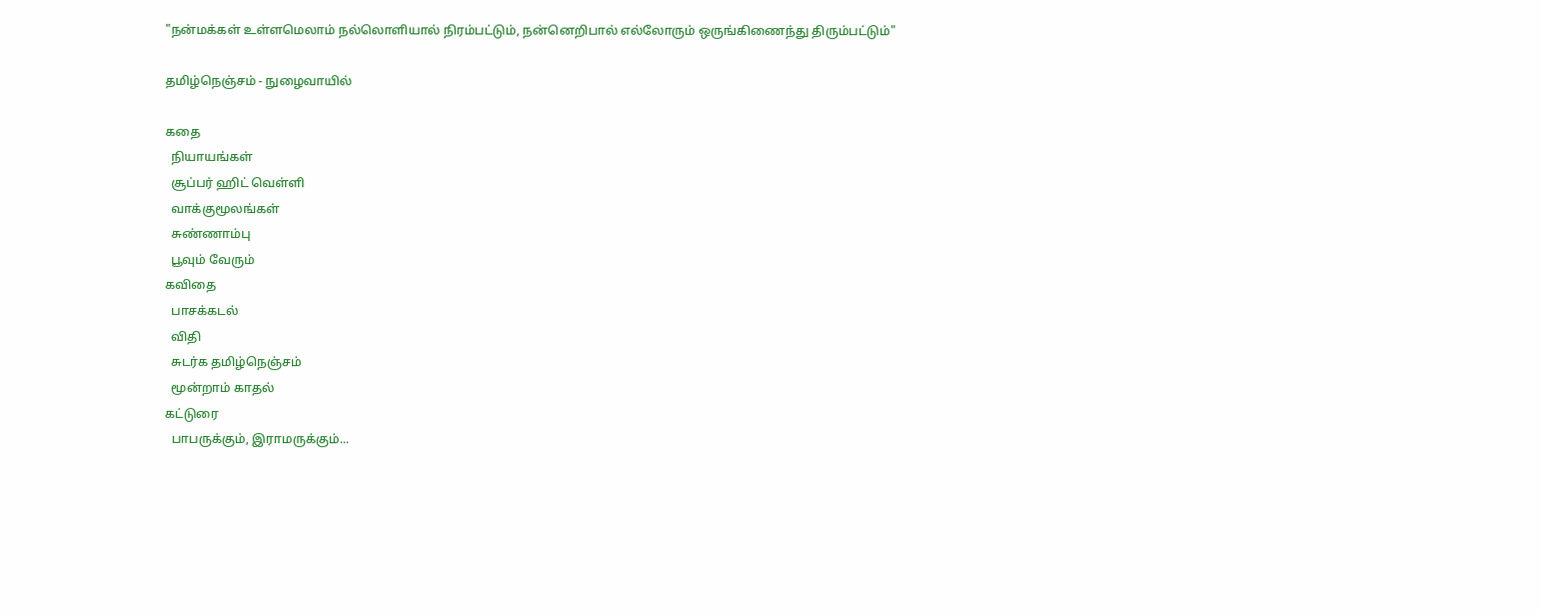"நன்மக்கள் உள்ளமெலாம் நல்லொளியால் நிரம்பட்டும், நன்னெறிபால் எல்லோரும் ஒருங்கிணைந்து திரும்பட்டும்"

தமிழ்நெஞ்சம் - நுழைவாயில்

கதை
  நியாயங்கள்
  சூப்பர் ஹிட் வெள்ளி
  வாக்குமூலங்கள்
  சுண்ணாம்பு
  பூவும் வேரும்
கவிதை
  பாசக்கடல்
  விதி
  சுடர்க தமிழ்நெஞ்சம்
  மூன்றாம் காதல்
கட்டுரை
  பாபருக்கும், இராமருக்கும்...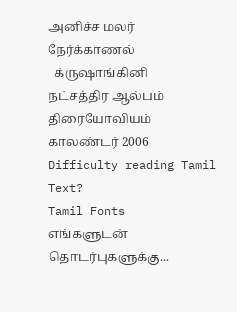அனிச்ச மலர்
நேர்க்காணல்
  க்ருஷாங்கினி
நட்சத்திர ஆல்பம்
திரையோவியம்
காலண்டர் 2006
Difficulty reading Tamil Text?
Tamil Fonts
எங்களுடன் தொடர்புகளுக்கு...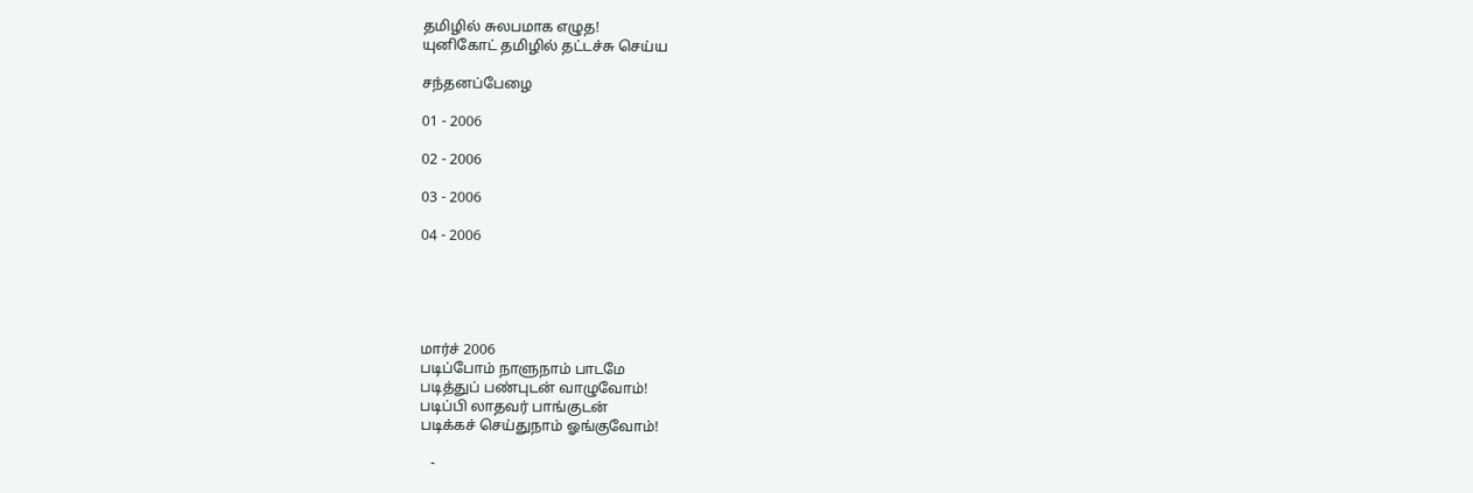தமிழில் சுலபமாக எழுத!
யுனிகோட் தமிழில் தட்டச்சு செய்ய

சந்தனப்பேழை

01 - 2006

02 - 2006

03 - 2006

04 - 2006





மார்ச் 2006
படிப்போம் நாளுநாம் பாடமே
படித்துப் பண்புடன் வாழுவோம்!
படிப்பி லாதவர் பாங்குடன்
படிக்கச் செய்துநாம் ஓங்குவோம்!

   -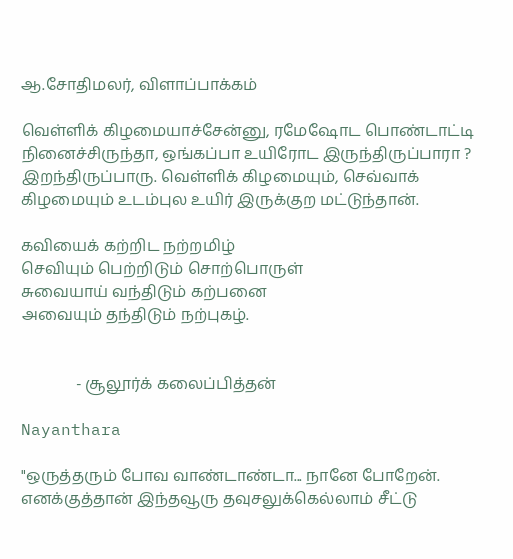ஆ.சோதிமலர், விளாப்பாக்கம்

வெள்ளிக் கிழமையாச்சேன்னு, ரமேஷோட பொண்டாட்டி நினைச்சிருந்தா, ஒங்கப்பா உயிரோட இருந்திருப்பாரா ? இறந்திருப்பாரு. வெள்ளிக் கிழமையும், செவ்வாக் கிழமையும் உடம்புல உயிர் இருக்குற மட்டுந்தான்.

கவியைக் கற்றிட நற்றமிழ்
செவியும் பெற்றிடும் சொற்பொருள்
சுவையாய் வந்திடும் கற்பனை
அவையும் தந்திடும் நற்புகழ்.


              - சூலூர்க் கலைப்பித்தன்

Nayanthara

"ஒருத்தரும் போவ வாண்டாண்டா... நானே போறேன். எனக்குத்தான் இந்தவூரு தவுசலுக்கெல்லாம் சீட்டு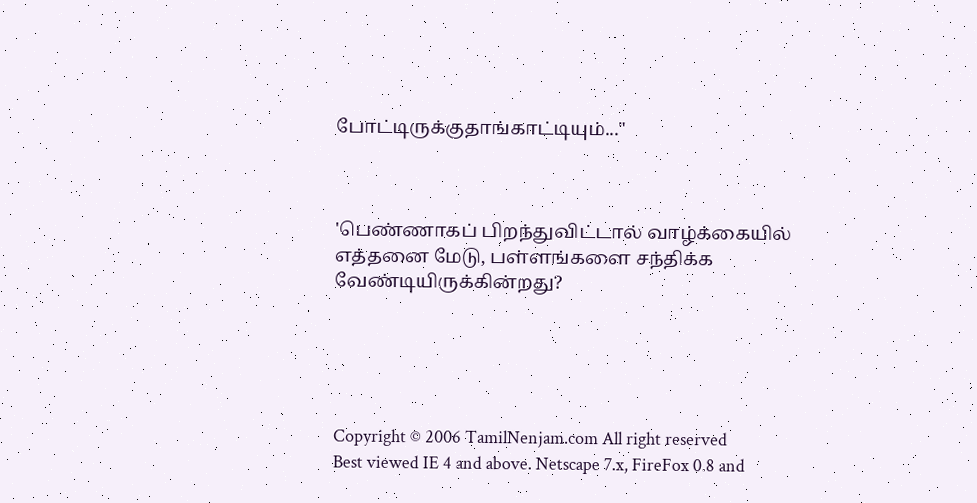போட்டிருக்குதாங்காட்டியும்..."



'பெண்ணாகப் பிறந்துவிட்டால் வாழ்க்கையில் எத்தனை மேடு, பள்ளங்களை சந்திக்க வேண்டியிருக்கின்றது?





Copyright © 2006 TamilNenjam.com All right reserved
Best viewed IE 4 and above. Netscape 7.x, FireFox 0.8 and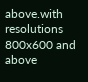above.with resolutions 800x600 and above